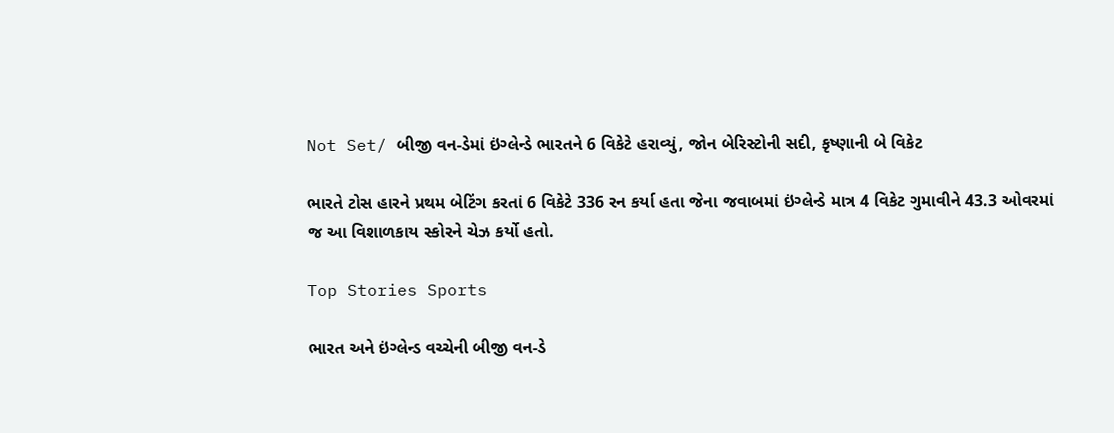Not Set/ બીજી વન-ડેમાં ઇંગ્લેન્ડે ભારતને 6 વિકેટે હરાવ્યું, જોન બેરિસ્ટોની સદી, કૃષ્ણાની બે વિકેટ

ભારતે ટોસ હારને પ્રથમ બેટિંગ કરતાં 6 વિકેટે 336 રન કર્યા હતા જેના જવાબમાં ઇંગ્લેન્ડે માત્ર 4 વિકેટ ગુમાવીને 43.3 ઓવરમાં જ આ વિશાળકાય સ્કોરને ચેઝ કર્યો હતો.

Top Stories Sports

ભારત અને ઇંગ્લેન્ડ વચ્ચેની બીજી વન-ડે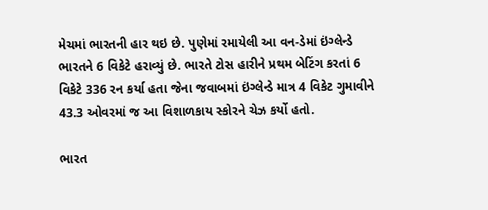મેચમાં ભારતની હાર થઇ છે. પુણેમાં રમાયેલી આ વન-ડેમાં ઇંગ્લેન્ડે ભારતને 6 વિકેટે હરાવ્યું છે. ભારતે ટોસ હારીને પ્રથમ બેટિંગ કરતાં 6 વિકેટે 336 રન કર્યા હતા જેના જવાબમાં ઇંગ્લેન્ડે માત્ર 4 વિકેટ ગુમાવીને 43.3 ઓવરમાં જ આ વિશાળકાય સ્કોરને ચેઝ કર્યો હતો.

ભારત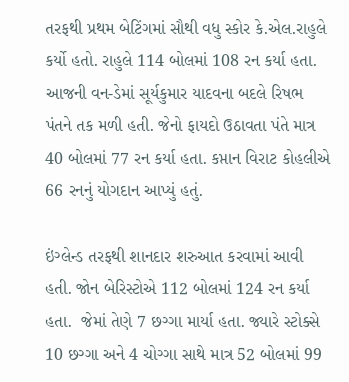તરફથી પ્રથમ બેટિંગમાં સૌથી વધુ સ્કોર કે.એલ.રાહુલે કર્યો હતો. રાહુલે 114 બોલમાં 108 રન કર્યા હતા. આજની વન-ડેમાં સૂર્યકુમાર યાદવના બદલે રિષભ પંતને તક મળી હતી. જેનો ફાયદો ઉઠાવતા પંતે માત્ર 40 બોલમાં 77 રન કર્યા હતા. કપ્તાન વિરાટ કોહલીએ 66 રનનું યોગદાન આપ્યું હતું.

ઇંગ્લેન્ડ તરફથી શાનદાર શરુઆત કરવામાં આવી હતી. જોન બેરિસ્ટોએ 112 બોલમાં 124 રન કર્યા હતા.  જેમાં તેણે 7 છગ્ગા માર્યા હતા. જ્યારે સ્ટોક્સે 10 છગ્ગા અને 4 ચોગ્ગા સાથે માત્ર 52 બોલમાં 99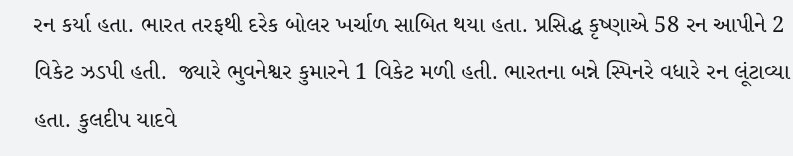રન કર્યા હતા. ભારત તરફથી દરેક બોલર ખર્ચાળ સાબિત થયા હતા. પ્રસિદ્ધ કૃષ્ણાએ 58 રન આપીને 2 વિકેટ ઝડપી હતી.  જ્યારે ભુવનેશ્વર કુમારને 1 વિકેટ મળી હતી. ભારતના બન્ને સ્પિનરે વધારે રન લૂંટાવ્યા હતા. કુલદીપ યાદવે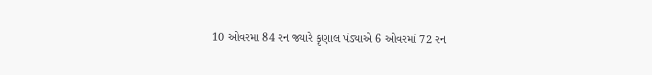10 ઓવરમા 84 રન જ્યારે કૃણાલ પંડ્યાએ 6 ઓવરમાં 72 રન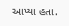આપ્યા હતા.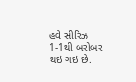હવે સીરિઝ 1-1થી બરોબર થઇ ગઇ છે.